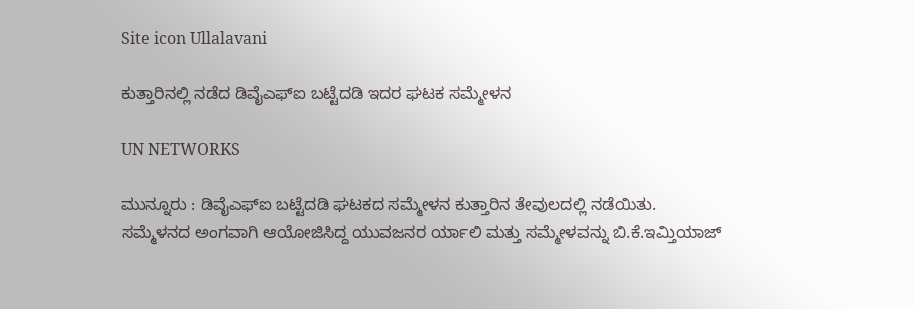Site icon Ullalavani

ಕುತ್ತಾರಿನಲ್ಲಿ ನಡೆದ ಡಿವೈಎಫ್ಐ ಬಟ್ಟೆದಡಿ ಇದರ ಘಟಕ ಸಮ್ಮೇಳನ

UN NETWORKS

ಮುನ್ನೂರು : ಡಿವೈಎಫ್‍ಐ ಬಟ್ಟೆದಡಿ ಘಟಕದ ಸಮ್ಮೇಳನ ಕುತ್ತಾರಿನ ತೇವುಲದಲ್ಲಿ ನಡೆಯಿತು.
ಸಮ್ಮೆಳನದ ಅಂಗವಾಗಿ ಆಯೋಜಿಸಿದ್ದ ಯುವಜನರ ರ್ಯಾಲಿ ಮತ್ತು ಸಮ್ಮೇಳವನ್ನು ಬಿ.ಕೆ.ಇಮ್ತಿಯಾಜ್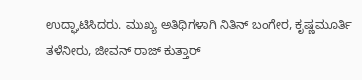ಉದ್ಘಾಟಿಸಿದರು. ಮುಖ್ಯ ಅತಿಥಿಗಳಾಗಿ ನಿತಿನ್ ಬಂಗೇರ, ಕೃಷ್ಣಮೂರ್ತಿ ತಳೆನೀರು, ಜೀವನ್ ರಾಜ್ ಕುತ್ತಾರ್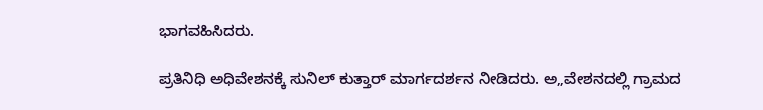ಭಾಗವಹಿಸಿದರು.

ಪ್ರತಿನಿಧಿ ಅಧಿವೇಶನಕ್ಕೆ ಸುನಿಲ್ ಕುತ್ತಾರ್ ಮಾರ್ಗದರ್ಶನ ನೀಡಿದರು. ಅ„ವೇಶನದಲ್ಲಿ ಗ್ರಾಮದ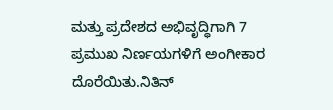ಮತ್ತು ಪ್ರದೇಶದ ಅಭಿವೃದ್ಧಿಗಾಗಿ 7 ಪ್ರಮುಖ ನಿರ್ಣಯಗಳಿಗೆ ಅಂಗೀಕಾರ ದೊರೆಯಿತು.ನಿತಿನ್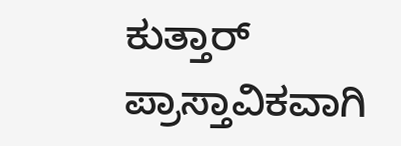ಕುತ್ತಾರ್ ಪ್ರಾಸ್ತಾವಿಕವಾಗಿ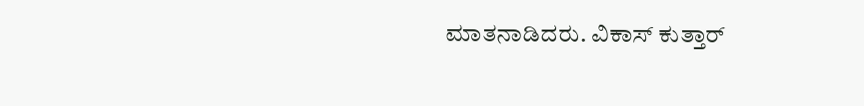ಮಾತನಾಡಿದರು. ವಿಕಾಸ್ ಕುತ್ತಾರ್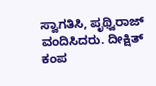ಸ್ವಾಗತಿಸಿ, ಪೃಥ್ವಿರಾಜ್ ವಂದಿಸಿದರು. ದೀಕ್ಷಿತ್ ಕಂಪ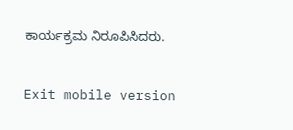ಕಾರ್ಯಕ್ರಮ ನಿರೂಪಿಸಿದರು.

Exit mobile version